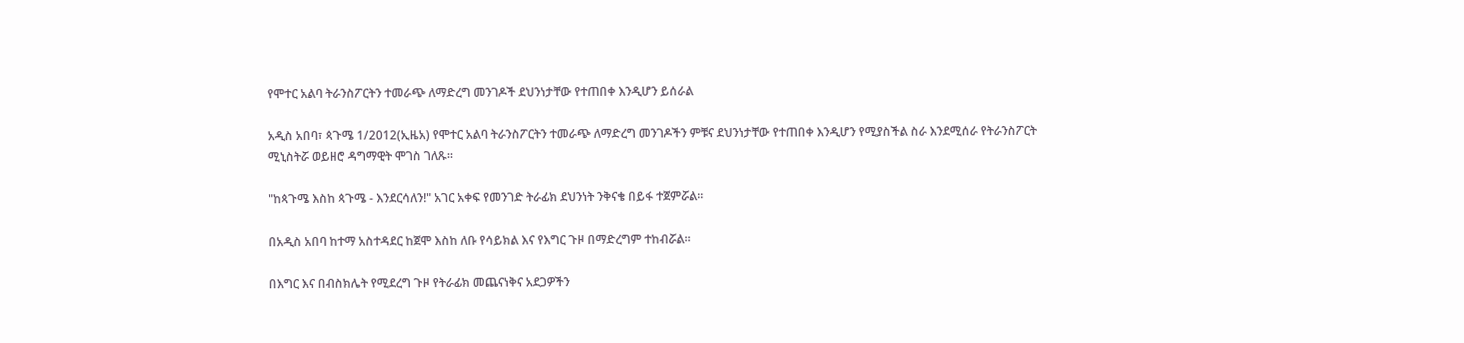የሞተር አልባ ትራንስፖርትን ተመራጭ ለማድረግ መንገዶች ደህንነታቸው የተጠበቀ እንዲሆን ይሰራል

አዲስ አበባ፣ ጳጉሜ 1/2012(ኢዜአ) የሞተር አልባ ትራንስፖርትን ተመራጭ ለማድረግ መንገዶችን ምቹና ደህንነታቸው የተጠበቀ እንዲሆን የሚያስችል ስራ እንደሚሰራ የትራንስፖርት ሚኒስትሯ ወይዘሮ ዳግማዊት ሞገስ ገለጹ።

"ከጳጉሜ እስከ ጳጉሜ - እንደርሳለን!" አገር አቀፍ የመንገድ ትራፊክ ደህንነት ንቅናቄ በይፋ ተጀምሯል።

በአዲስ አበባ ከተማ አስተዳደር ከጀሞ እስከ ለቡ የሳይክል እና የእግር ጉዞ በማድረግም ተከብሯል።

በእግር እና በብስክሌት የሚደረግ ጉዞ የትራፊክ መጨናነቅና አደጋዎችን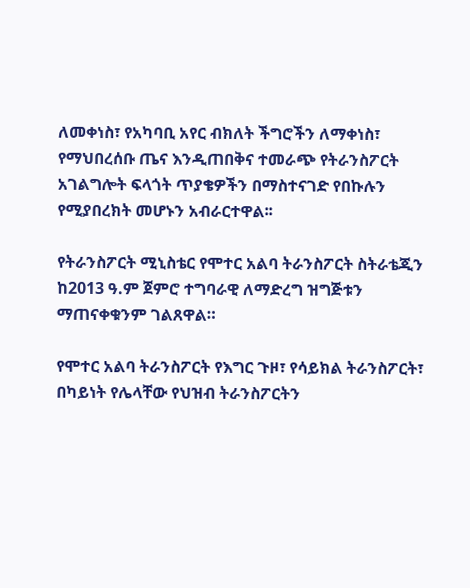ለመቀነስ፣ የአካባቢ አየር ብክለት ችግሮችን ለማቀነስ፣ የማህበረሰቡ ጤና እንዲጠበቅና ተመራጭ የትራንስፖርት አገልግሎት ፍላጎት ጥያቄዎችን በማስተናገድ የበኩሉን የሚያበረክት መሆኑን አብራርተዋል፡፡

የትራንስፖርት ሚኒስቴር የሞተር አልባ ትራንስፖርት ስትራቴጂን ከ2013 ዓ.ም ጀምሮ ተግባራዊ ለማድረግ ዝግጅቱን ማጠናቀቁንም ገልጸዋል።

የሞተር አልባ ትራንስፖርት የእግር ጉዞ፣ የሳይክል ትራንስፖርት፣ በካይነት የሌላቸው የህዝብ ትራንስፖርትን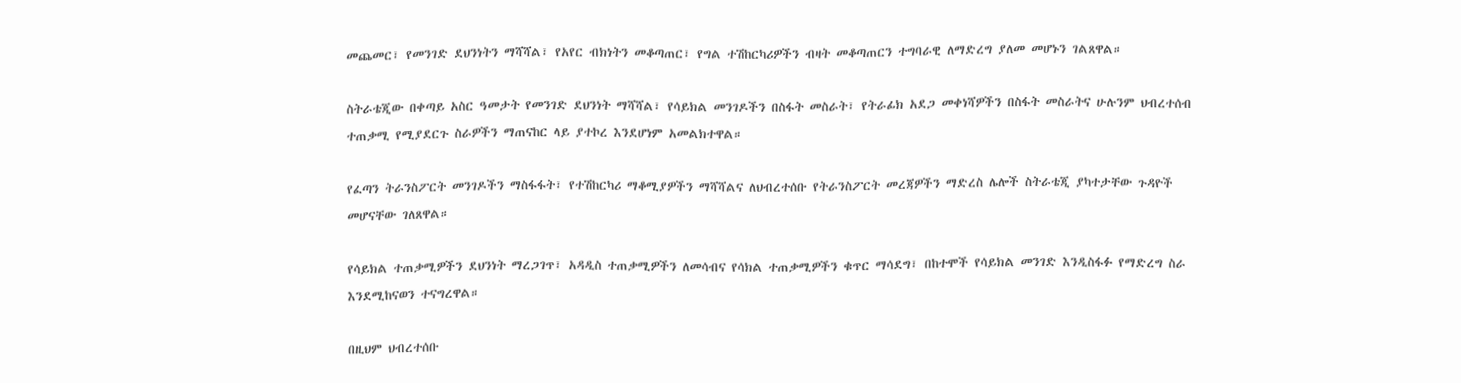መጨመር፣ የመንገድ ደህንነትን ማሻሻል፣ የአየር ብክነትን መቆጣጠር፣ የግል ተሽከርካሪዎችን ብዛት መቆጣጠርን ተግባራዊ ለማድረግ ያለመ መሆኑን ገልጸዋል።

ስትራቴጂው በቀጣይ አስር ዓመታት የመንገድ ደህንነት ማሻሻል፣ የሳይክል መንገዶችን በስፋት መስራት፣ የትራፊክ አደጋ መቀነሻዎችን በስፋት መስራትና ሁሉንም ህብረተሰብ ተጠቃሚ የሚያደርጉ ስራዎችን ማጠናከር ላይ ያተኮረ እንደሆነም አመልክተዋል።

የፈጣን ትራንስፖርት መንገዶችን ማስፋፋት፣ የተሽከርካሪ ማቆሚያዎችን ማሻሻልና ለህብረተሰቡ የትራንስፖርት መረጃዎችን ማድረስ ሌሎች ስትራቴጂ ያካተታቸው ጉዳዮች መሆናቸው ገለጸዋል።

የሳይክል ተጠቃሚዎችን ደህንነት ማረጋገጥ፣ አዳዲስ ተጠቃሚዎችን ለመሳብና የሳክል ተጠቃሚዎችን ቁጥር ማሳደግ፣ በከተሞች የሳይክል መንገድ እንዲስፋፉ የማድረግ ስራ እንደሚከናወን ተናግረዋል።

በዚህም ህብረተሰቡ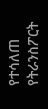የተሳለጠ የትራንስፖርት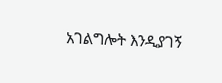አገልግሎት እንዲያገኝ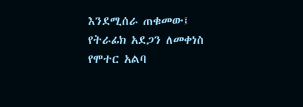እንደሚሰራ ጠቁመው፤ የትራፊክ አደጋን ለመቀነስ የሞተር አልባ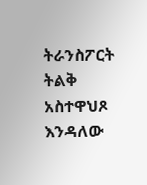ትራንስፖርት ትልቅ አስተዋህጾ እንዳለው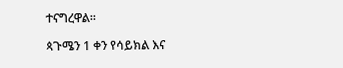ተናግረዋል።

ጳጉሜን 1 ቀን የሳይክል እና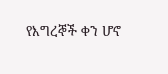የእግረኞች ቀን ሆኖ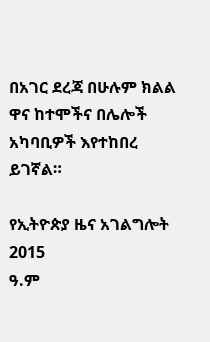በአገር ደረጃ በሁሉም ክልል ዋና ከተሞችና በሌሎች አካባቢዎች እየተከበረ ይገኛል።

የኢትዮጵያ ዜና አገልግሎት
2015
ዓ.ም